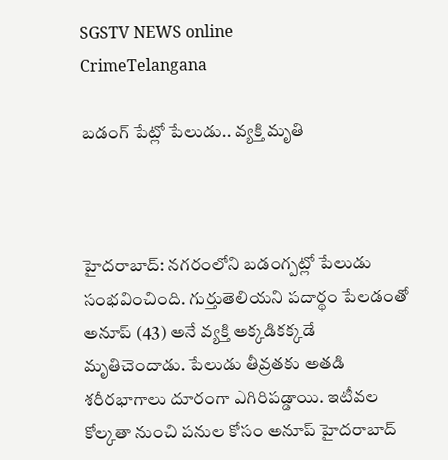SGSTV NEWS online
CrimeTelangana

బడంగ్ పేట్లో పేలుడు.. వ్యక్తి మృతి



హైదరాబాద్: నగరంలోని బడంగ్పట్లో పేలుడు సంభవించింది. గుర్తుతెలియని పదార్థం పేలడంతో అనూప్ (43) అనే వ్యక్తి అక్కడికక్కడే మృతిచెందాడు. పేలుడు తీవ్రతకు అతడి శరీరభాగాలు దూరంగా ఎగిరిపడ్డాయి. ఇటీవల కోల్కతా నుంచి పనుల కోసం అనూప్ హైదరాబాద్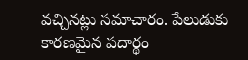వచ్చినట్లు సమాచారం. పేలుడుకు కారణమైన పదార్థం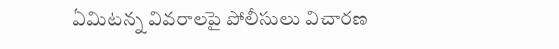ఏమిటన్న వివరాలపై పోలీసులు విచారణ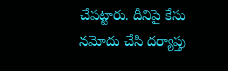చేపట్టారు. దీనిపై కేసు నమోదు చేసి దర్యాప్తు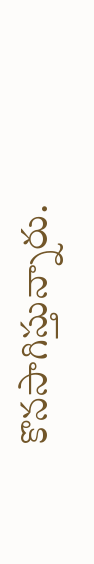కొనసాగిస్తున్నారు.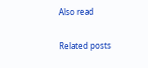Also read

Related posts